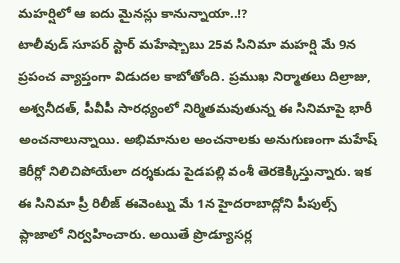మహర్షిలో ఆ ఐదు మైనస్లు కానున్నాయా..!?
టాలీవుడ్ సూపర్ స్టార్ మహేష్బాబు 25వ సినిమా మహర్షి మే 9న ప్రపంచ వ్యాప్తంగా విడుదల కాబోతోంది. ప్రముఖ నిర్మాతలు దిల్రాజు, అశ్వనీదత్, పీవీపీ సారధ్యంలో నిర్మితమవుతున్న ఈ సినిమాపై భారీ అంచనాలున్నాయి. అభిమానుల అంచనాలకు అనుగుణంగా మహేష్ కెరీర్లో నిలిచిపోయేలా దర్శకుడు పైడపల్లి వంశీ తెరకెక్కిస్తున్నారు. ఇక ఈ సినిమా ప్రీ రిలీజ్ ఈవెంట్ను మే 1న హైదరాబాద్లోని పీపుల్స్ ప్లాజాలో నిర్వహించారు. అయితే ప్రొడ్యూసర్ల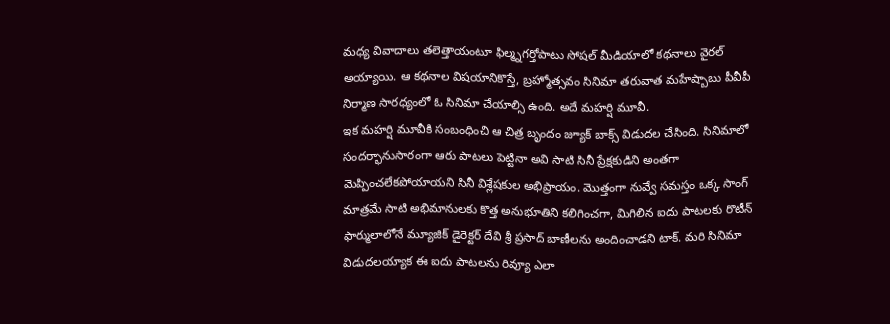మధ్య వివాదాలు తలెత్తాయంటూ ఫిల్మ్నగర్తోపాటు సోషల్ మీడియాలో కథనాలు వైరల్ అయ్యాయి. ఆ కథనాల విషయానికొస్తే, బ్రహ్మోత్సవం సినిమా తరువాత మహేష్బాబు పీవీపీ నిర్మాణ సారధ్యంలో ఓ సినిమా చేయాల్సి ఉంది. అదే మహర్షి మూవీ.
ఇక మహర్షి మూవీకి సంబంధించి ఆ చిత్ర బృందం జ్యూక్ బాక్స్ విడుదల చేసింది. సినిమాలో సందర్భానుసారంగా ఆరు పాటలు పెట్టినా అవి సాటి సినీ ప్రేక్షకుడిని అంతగా మెప్పించలేకపోయాయని సినీ విశ్లేషకుల అభిప్రాయం. మొత్తంగా నువ్వే సమస్తం ఒక్క సాంగ్ మాత్రమే సాటి అభిమానులకు కొత్త అనుభూతిని కలిగించగా, మిగిలిన ఐదు పాటలకు రొటీన్ ఫార్ములాలోనే మ్యూజిక్ డైరెక్టర్ దేవి శ్రీ ప్రసాద్ బాణీలను అందించాడని టాక్. మరి సినిమా విడుదలయ్యాక ఈ ఐదు పాటలను రివ్యూ ఎలా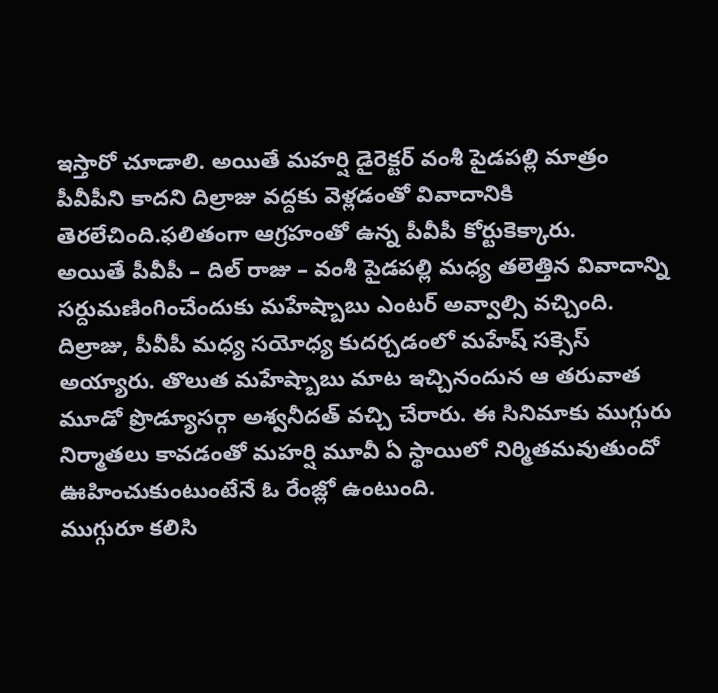ఇస్తారో చూడాలి. అయితే మహర్షి డైరెక్టర్ వంశీ పైడపల్లి మాత్రం పీవీపీని కాదని దిల్రాజు వద్దకు వెళ్లడంతో వివాదానికి తెరలేచింది.ఫలితంగా ఆగ్రహంతో ఉన్న పీవీపీ కోర్టుకెక్కారు.
అయితే పీవీపీ – దిల్ రాజు – వంశీ పైడపల్లి మధ్య తలెత్తిన వివాదాన్ని సర్దుమణింగించేందుకు మహేష్బాబు ఎంటర్ అవ్వాల్సి వచ్చింది. దిల్రాజు, పీవీపీ మధ్య సయోధ్య కుదర్చడంలో మహేష్ సక్సెస్ అయ్యారు. తొలుత మహేష్బాబు మాట ఇచ్చినందున ఆ తరువాత మూడో ప్రొడ్యూసర్గా అశ్వనీదత్ వచ్చి చేరారు. ఈ సినిమాకు ముగ్గురు నిర్మాతలు కావడంతో మహర్షి మూవీ ఏ స్థాయిలో నిర్మితమవుతుందో ఊహించుకుంటుంటేనే ఓ రేంజ్లో ఉంటుంది.
ముగ్గురూ కలిసి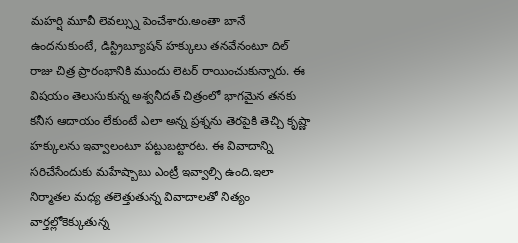మహర్షి మూవీ లెవల్స్ను పెంచేశారు.అంతా బానే ఉందనుకుంటే, డిస్ట్రిబ్యూషన్ హక్కులు తనవేనంటూ దిల్ రాజు చిత్ర ప్రారంభానికి ముందు లెటర్ రాయించుకున్నారు. ఈ విషయం తెలుసుకున్న అశ్వనీదత్ చిత్రంలో భాగమైన తనకు కనీస ఆదాయం లేకుంటే ఎలా అన్న ప్రశ్నను తెరపైకి తెచ్చి కృష్ణా హక్కులను ఇవ్వాలంటూ పట్టుబట్టారట. ఈ వివాదాన్ని సరిచేసేందుకు మహేష్బాబు ఎంట్రీ ఇవ్వాల్సి ఉంది.ఇలా నిర్మాతల మధ్య తలెత్తుతున్న వివాదాలతో నిత్యం వార్తల్లోకెక్కుతున్న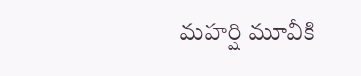మహర్షి మూవీకి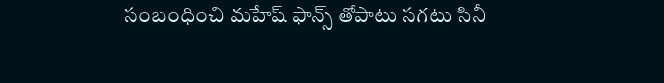సంబంధించి మహేష్ ఫాన్స్ తోపాటు సగటు సినీ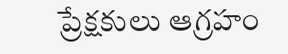ప్రేక్షకులు ఆగ్రహం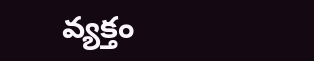వ్యక్తం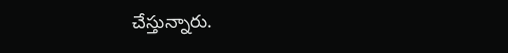చేస్తున్నారు.